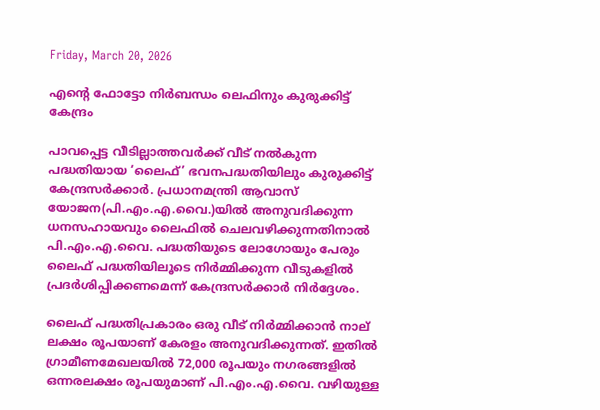Friday, March 20, 2026

എന്റെ ഫോട്ടോ നിർബന്ധം ലെഫിനും കുരുക്കിട്ട് കേന്ദ്രം

പാവപ്പെട്ട വീടില്ലാത്തവർക്ക് വീട് നൽകുന്ന പദ്ധതിയായ ‘ലൈഫ്’ ഭവനപദ്ധതിയിലും കുരുക്കിട്ട് കേന്ദ്രസർക്കാർ. പ്രധാനമന്ത്രി ആവാസ് യോജന(പി.എം.എ.വൈ.)യിൽ അനുവദിക്കുന്ന ധനസഹായവും ലൈഫിൽ ചെലവഴിക്കുന്നതിനാൽ പി.എം.എ.വൈ. പദ്ധതിയുടെ ലോഗോയും പേരും ലൈഫ് പദ്ധതിയിലൂടെ നിർമ്മിക്കുന്ന വീടുകളിൽ പ്രദർശിപ്പിക്കണമെന്ന് കേന്ദ്രസർക്കാർ നിർദ്ദേശം.

ലൈഫ് പദ്ധതിപ്രകാരം ഒരു വീട് നിർമ്മിക്കാൻ നാല് ലക്ഷം രൂപയാണ് കേരളം അനുവദിക്കുന്നത്. ഇതിൽ ഗ്രാമീണമേഖലയിൽ 72,000 രൂപയും നഗരങ്ങളിൽ ഒന്നരലക്ഷം രൂപയുമാണ് പി.എം.എ.വൈ. വഴിയുള്ള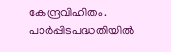കേന്ദ്രവിഹിതം. പാർപ്പിടപദ്ധതിയിൽ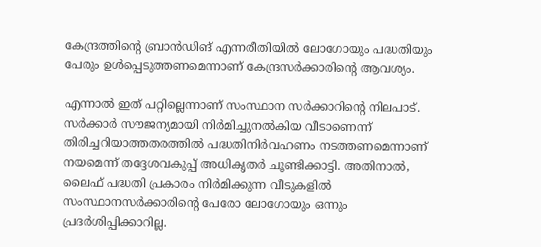കേന്ദ്രത്തിന്റെ ബ്രാൻഡിങ് എന്നരീതിയിൽ ലോഗോയും പദ്ധതിയും പേരും ഉൾപ്പെടുത്തണമെന്നാണ് കേന്ദ്രസർക്കാരിന്റെ ആവശ്യം.

എന്നാൽ ഇത് പറ്റില്ലെന്നാണ് സംസ്ഥാന സർക്കാറിന്റെ നിലപാട്. സർക്കാർ സൗജന്യമായി നിർമിച്ചുനൽകിയ വീടാണെന്ന് തിരിച്ചറിയാത്തതരത്തിൽ പദ്ധതിനിർവഹണം നടത്തണമെന്നാണ് നയമെന്ന് തദ്ദേശവകുപ്പ് അധികൃതർ ചൂണ്ടിക്കാട്ടി. അതിനാൽ, ലൈഫ് പദ്ധതി പ്രകാരം നിർമിക്കുന്ന വീടുകളിൽ സംസ്ഥാനസർക്കാരിന്റെ പേരോ ലോഗോയും ഒന്നും പ്രദർശിപ്പിക്കാറില്ല.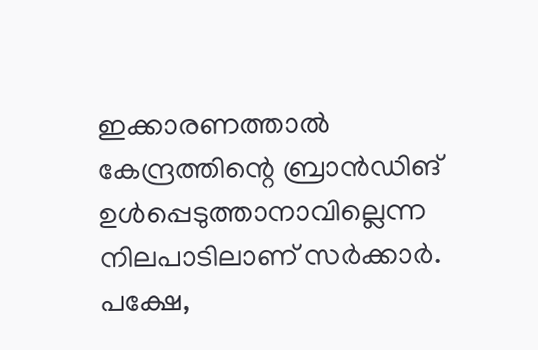ഇക്കാരണത്താൽ കേന്ദ്രത്തിന്റെ ബ്രാൻഡിങ് ഉൾപ്പെടുത്താനാവില്ലെന്ന നിലപാടിലാണ് സർക്കാർ. പക്ഷേ,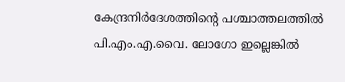കേന്ദ്രനിർദേശത്തിന്റെ പശ്ചാത്തലത്തിൽ പി.എം.എ.വൈ. ലോഗോ ഇല്ലെങ്കിൽ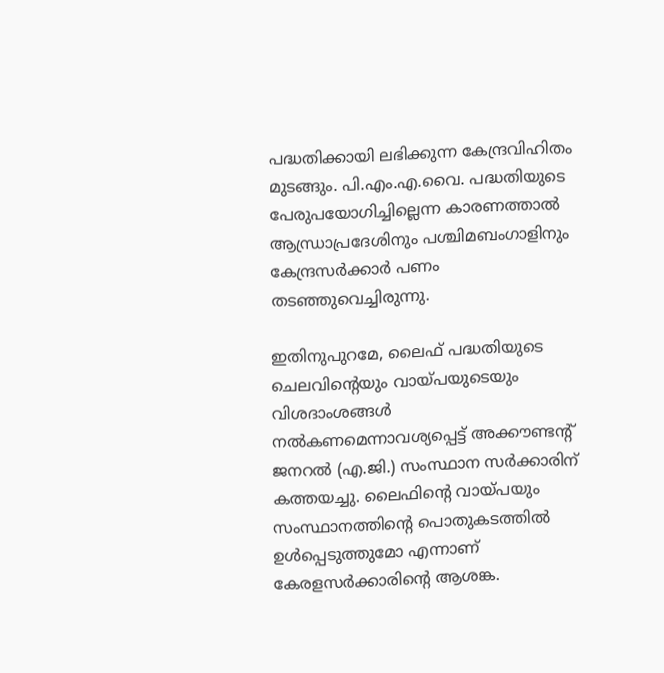പദ്ധതിക്കായി ലഭിക്കുന്ന കേന്ദ്രവിഹിതം മുടങ്ങും. പി.എം.എ.വൈ. പദ്ധതിയുടെ പേരുപയോഗിച്ചില്ലെന്ന കാരണത്താൽ ആന്ധ്രാപ്രദേശിനും പശ്ചിമബംഗാളിനും കേന്ദ്രസർക്കാർ പണം തടഞ്ഞുവെച്ചിരുന്നു.

ഇതിനുപുറമേ, ലൈഫ് പദ്ധതിയുടെ ചെലവിന്റെയും വായ്പയുടെയും വിശദാംശങ്ങൾ നൽകണമെന്നാവശ്യപ്പെട്ട് അക്കൗണ്ടന്റ് ജനറൽ (എ.ജി.) സംസ്ഥാന സർക്കാരിന് കത്തയച്ചു. ലൈഫിന്റെ വായ്പയും സംസ്ഥാനത്തിന്റെ പൊതുകടത്തിൽ ഉൾപ്പെടുത്തുമോ എന്നാണ് കേരളസർക്കാരിന്റെ ആശങ്ക.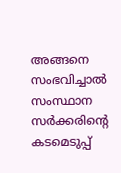അങ്ങനെ സംഭവിച്ചാൽ സംസ്ഥാന സർക്കരിന്റെ കടമെടുപ്പ്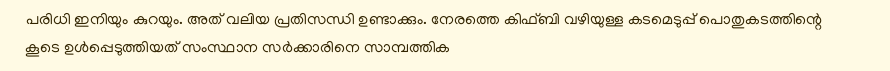പരിധി ഇനിയും കുറയും. അത് വലിയ പ്രതിസന്ധി ഉണ്ടാക്കും. നേരത്തെ കിഫ്ബി വഴിയുള്ള കടമെടുപ്പ് പൊതുകടത്തിന്റെ കൂടെ ഉൾപ്പെടുത്തിയത് സംസ്ഥാന സർക്കാരിനെ സാമ്പത്തിക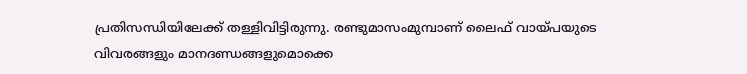പ്രതിസന്ധിയിലേക്ക് തള്ളിവിട്ടിരുന്നു. രണ്ടുമാസംമുമ്പാണ് ലൈഫ് വായ്പയുടെ വിവരങ്ങളും മാനദണ്ഡങ്ങളുമൊക്കെ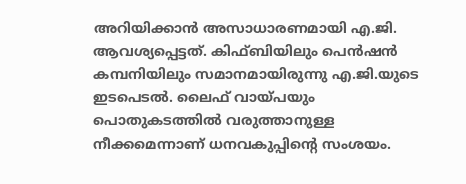അറിയിക്കാൻ അസാധാരണമായി എ.ജി. ആവശ്യപ്പെട്ടത്. കിഫ്ബിയിലും പെൻഷൻ കമ്പനിയിലും സമാനമായിരുന്നു എ.ജി.യുടെ ഇടപെടൽ. ലൈഫ് വായ്പയും പൊതുകടത്തിൽ വരുത്താനുള്ള നീക്കമെന്നാണ് ധനവകുപ്പിന്റെ സംശയം.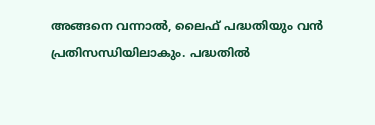അങ്ങനെ വന്നാൽ, ലൈഫ് പദ്ധതിയും വൻ പ്രതിസന്ധിയിലാകും. പദ്ധതിൽ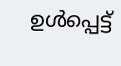ഉൾപ്പെട്ട്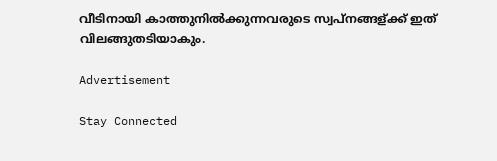വീടിനായി കാത്തുനിൽ‌ക്കുന്നവരുടെ സ്വപ്നങ്ങള്ക്ക് ഇത് വിലങ്ങുതടിയാകും.

Advertisement

Stay Connected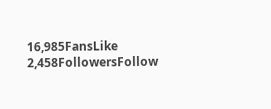16,985FansLike
2,458FollowersFollow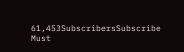61,453SubscribersSubscribe
Must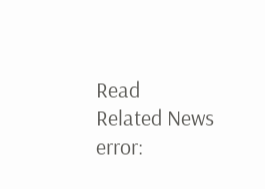Read
Related News
error: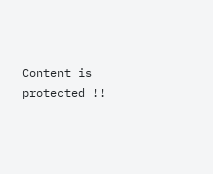Content is protected !!